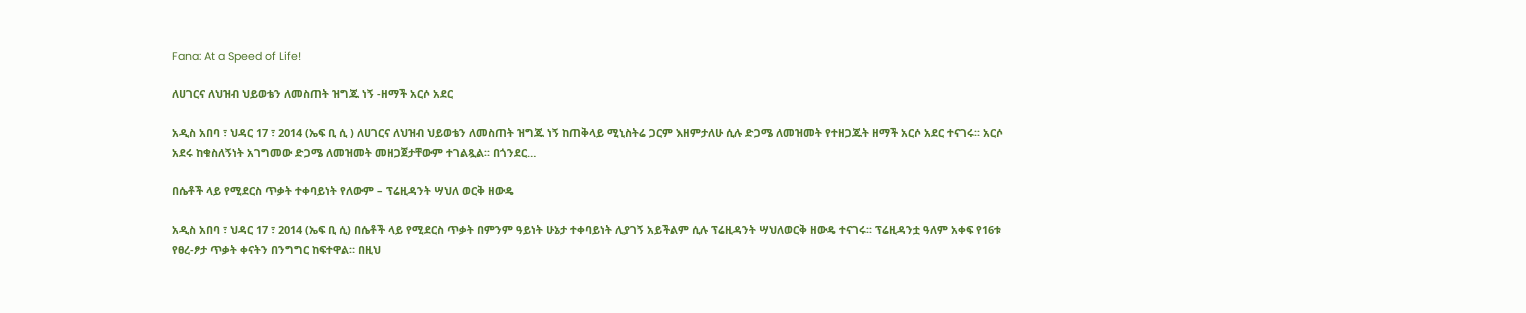Fana: At a Speed of Life!

ለሀገርና ለህዝብ ህይወቴን ለመስጠት ዝግጁ ነኝ -ዘማች አርሶ አደር

አዲስ አበባ ፣ ህዳር 17 ፣ 2014 (ኤፍ ቢ ሲ ) ለሀገርና ለህዝብ ህይወቴን ለመስጠት ዝግጁ ነኝ ከጠቅላይ ሚኒስትሬ ጋርም እዘምታለሁ ሲሉ ድጋሜ ለመዝመት የተዘጋጁት ዘማች አርሶ አደር ተናገሩ፡፡ አርሶ አደሩ ከቁስለኝነት አገግመው ድጋሜ ለመዝመት መዘጋጀታቸውም ተገልጿል፡፡ በጎንደር…

በሴቶች ላይ የሚደርስ ጥቃት ተቀባይነት የለውም – ፕሬዚዳንት ሣህለ ወርቅ ዘውዴ

አዲስ አበባ ፣ ህዳር 17 ፣ 2014 (ኤፍ ቢ ሲ) በሴቶች ላይ የሚደርስ ጥቃት በምንም ዓይነት ሁኔታ ተቀባይነት ሊያገኝ አይችልም ሲሉ ፕሬዚዳንት ሣህለወርቅ ዘውዴ ተናገሩ፡፡ ፕሬዚዳንቷ ዓለም አቀፍ የ16ቱ የፀረ-ፆታ ጥቃት ቀናትን በንግግር ከፍተዋል። በዚህ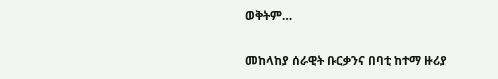ወቅትም…

መከላከያ ሰራዊት ቡርቃንና በባቲ ከተማ ዙሪያ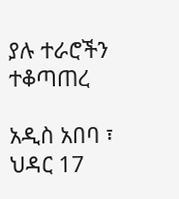ያሉ ተራሮችን ተቆጣጠረ

አዲስ አበባ ፣ ህዳር 17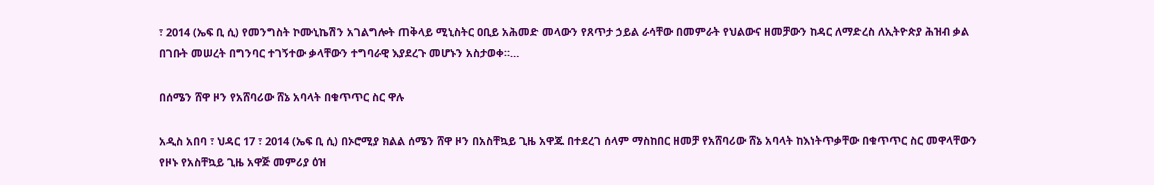፣ 2014 (ኤፍ ቢ ሲ) የመንግስት ኮሙኒኬሽን አገልግሎት ጠቅላይ ሚኒስትር ዐቢይ አሕመድ መላውን የጸጥታ ኃይል ራሳቸው በመምራት የህልውና ዘመቻውን ከዳር ለማድረስ ለኢትዮጵያ ሕዝብ ቃል በገቡት መሠረት በግንባር ተገኝተው ቃላቸውን ተግባራዊ እያደረጉ መሆኑን አስታወቀ።…

በሰሜን ሸዋ ዞን የአሸባሪው ሸኔ አባላት በቁጥጥር ስር ዋሉ

አዲስ አበባ ፣ ህዳር 17 ፣ 2014 (ኤፍ ቢ ሲ) በኦሮሚያ ክልል ሰሜን ሸዋ ዞን በአስቸኳይ ጊዜ አዋጁ በተደረገ ሰላም ማስከበር ዘመቻ የአሸባሪው ሸኔ አባላት ከእነትጥቃቸው በቁጥጥር ስር መዋላቸውን የዞኑ የአስቸኳይ ጊዜ አዋጅ መምሪያ ዕዝ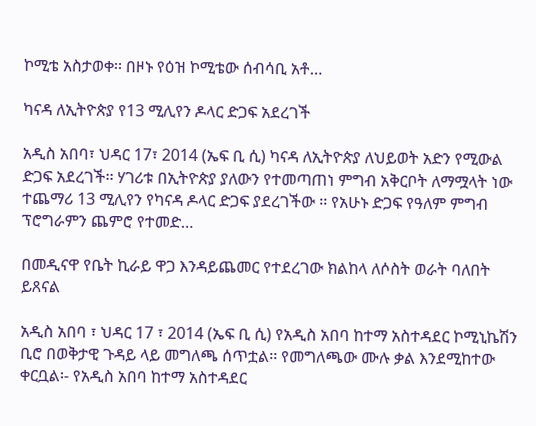ኮሚቴ አስታወቀ፡፡ በዞኑ የዕዝ ኮሚቴው ሰብሳቢ አቶ…

ካናዳ ለኢትዮጵያ የ13 ሚሊየን ዶላር ድጋፍ አደረገች

አዲስ አበባ፣ ህዳር 17፣ 2014 (ኤፍ ቢ ሲ) ካናዳ ለኢትዮጵያ ለህይወት አድን የሚውል ድጋፍ አደረገች፡፡ ሃገሪቱ በኢትዮጵያ ያለውን የተመጣጠነ ምግብ አቅርቦት ለማሟላት ነው ተጨማሪ 13 ሚሊየን የካናዳ ዶላር ድጋፍ ያደረገችው ፡፡ የአሁኑ ድጋፍ የዓለም ምግብ ፕሮግራምን ጨምሮ የተመድ…

በመዲናዋ የቤት ኪራይ ዋጋ እንዳይጨመር የተደረገው ክልከላ ለሶስት ወራት ባለበት ይጸናል

አዲስ አበባ ፣ ህዳር 17 ፣ 2014 (ኤፍ ቢ ሲ) የአዲስ አበባ ከተማ አስተዳደር ኮሚኒኬሽን ቢሮ በወቅታዊ ጉዳይ ላይ መግለጫ ሰጥቷል፡፡ የመግለጫው ሙሉ ቃል እንደሚከተው ቀርቧል፡- የአዲስ አበባ ከተማ አስተዳደር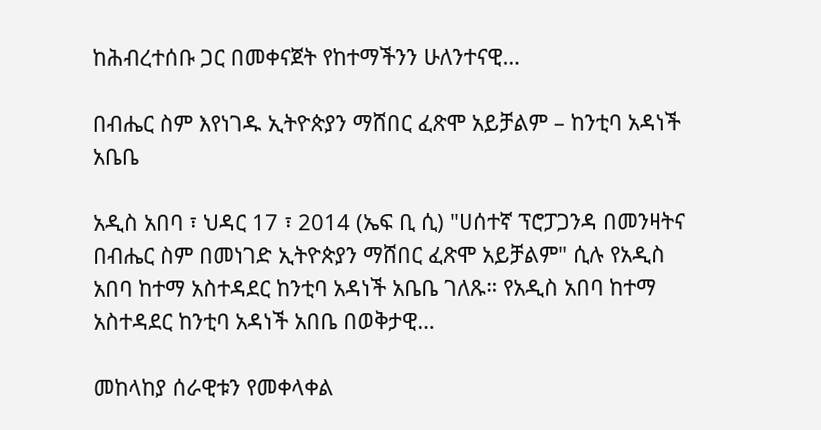ከሕብረተሰቡ ጋር በመቀናጀት የከተማችንን ሁለንተናዊ…

በብሔር ስም እየነገዱ ኢትዮጵያን ማሸበር ፈጽሞ አይቻልም – ከንቲባ አዳነች አቤቤ

አዲስ አበባ ፣ ህዳር 17 ፣ 2014 (ኤፍ ቢ ሲ) "ሀሰተኛ ፕሮፓጋንዳ በመንዛትና በብሔር ስም በመነገድ ኢትዮጵያን ማሸበር ፈጽሞ አይቻልም" ሲሉ የአዲስ አበባ ከተማ አስተዳደር ከንቲባ አዳነች አቤቤ ገለጹ። የአዲስ አበባ ከተማ አስተዳደር ከንቲባ አዳነች አበቤ በወቅታዊ…

መከላከያ ሰራዊቱን የመቀላቀል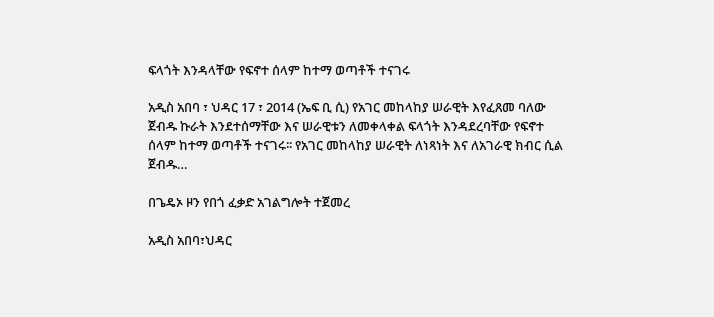ፍላጎት እንዳላቸው የፍኖተ ሰላም ከተማ ወጣቶች ተናገሩ

አዲስ አበባ ፣ ህዳር 17 ፣ 2014 (ኤፍ ቢ ሲ) የአገር መከላከያ ሠራዊት እየፈጸመ ባለው ጀብዱ ኩራት እንደተሰማቸው እና ሠራዊቱን ለመቀላቀል ፍላጎት እንዳደረባቸው የፍኖተ ሰላም ከተማ ወጣቶች ተናገሩ፡፡ የአገር መከላከያ ሠራዊት ለነጻነት እና ለአገራዊ ክብር ሲል ጀብዱ…

በጌዴኦ ዞን የበጎ ፈቃድ አገልግሎት ተጀመረ

አዲስ አበባ፣ህዳር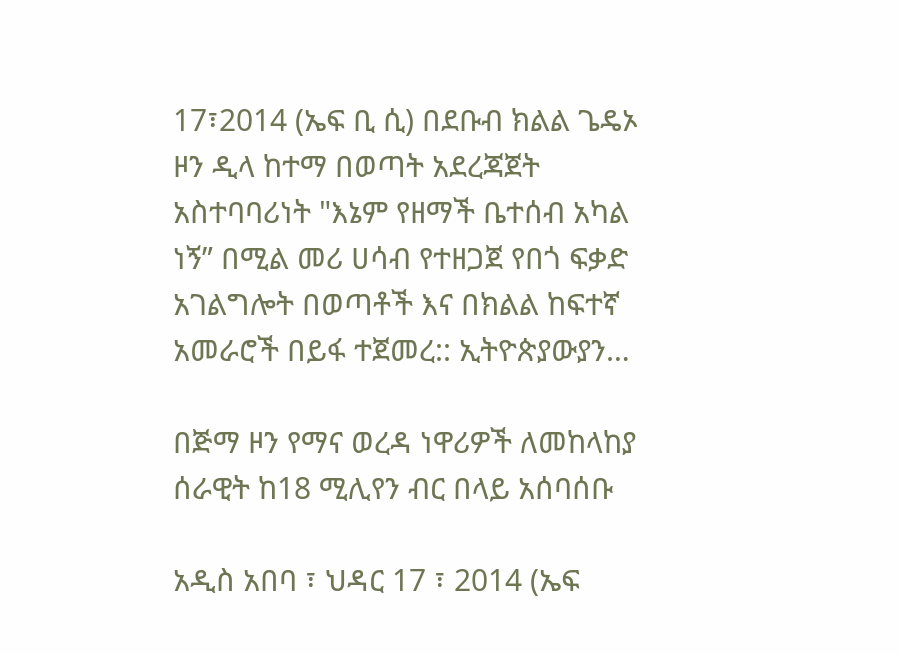17፣2014 (ኤፍ ቢ ሲ) በደቡብ ክልል ጌዴኦ ዞን ዲላ ከተማ በወጣት አደረጃጀት አስተባባሪነት "እኔም የዘማች ቤተሰብ አካል ነኝ” በሚል መሪ ሀሳብ የተዘጋጀ የበጎ ፍቃድ አገልግሎት በወጣቶች እና በክልል ከፍተኛ አመራሮች በይፋ ተጀመረ:: ኢትዮጵያውያን…

በጅማ ዞን የማና ወረዳ ነዋሪዎች ለመከላከያ ሰራዊት ከ18 ሚሊየን ብር በላይ አሰባሰቡ

አዲስ አበባ ፣ ህዳር 17 ፣ 2014 (ኤፍ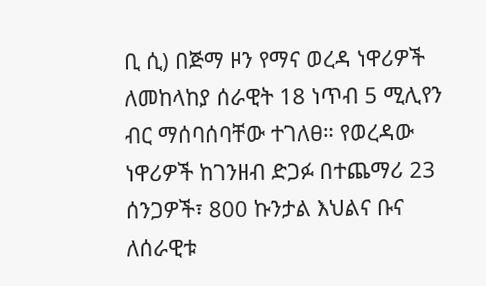ቢ ሲ) በጅማ ዞን የማና ወረዳ ነዋሪዎች ለመከላከያ ሰራዊት 18 ነጥብ 5 ሚሊየን ብር ማሰባሰባቸው ተገለፀ። የወረዳው ነዋሪዎች ከገንዘብ ድጋፉ በተጨማሪ 23 ሰንጋዎች፣ 800 ኩንታል እህልና ቡና ለሰራዊቱ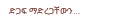ድጋፍ ማድረጋቸውን…